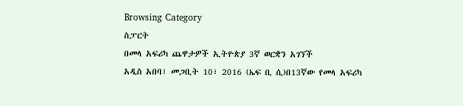Browsing Category
ስፓርት
በመላ አፍሪካ ጨዋታዎች ኢትዮጵያ 3ኛ ወርቋን አገኘች
አዲስ አበባ፣ መጋቢት 10፣ 2016 (ኤፍ ቢ ሲ)በ13ኛው የመላ አፍሪካ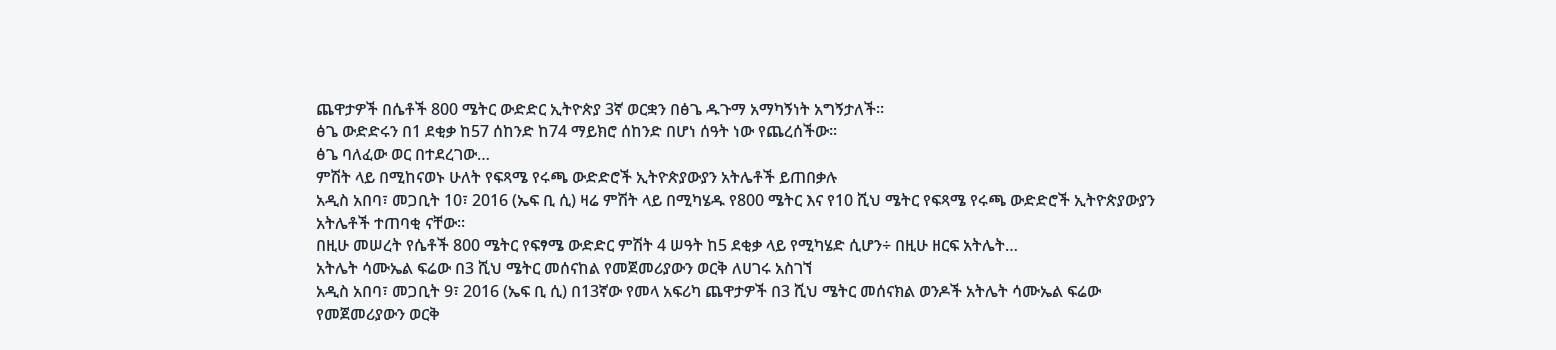ጨዋታዎች በሴቶች 800 ሜትር ውድድር ኢትዮጵያ 3ኛ ወርቋን በፅጌ ዱጉማ አማካኝነት አግኝታለች፡፡
ፅጌ ውድድሩን በ1 ደቂቃ ከ57 ሰከንድ ከ74 ማይክሮ ሰከንድ በሆነ ሰዓት ነው የጨረሰችው፡፡
ፅጌ ባለፈው ወር በተደረገው…
ምሽት ላይ በሚከናወኑ ሁለት የፍጻሜ የሩጫ ውድድሮች ኢትዮጵያውያን አትሌቶች ይጠበቃሉ
አዲስ አበባ፣ መጋቢት 10፣ 2016 (ኤፍ ቢ ሲ) ዛሬ ምሽት ላይ በሚካሄዱ የ800 ሜትር እና የ10 ሺህ ሜትር የፍጻሜ የሩጫ ውድድሮች ኢትዮጵያውያን አትሌቶች ተጠባቂ ናቸው፡፡
በዚሁ መሠረት የሴቶች 800 ሜትር የፍፃሜ ውድድር ምሽት 4 ሠዓት ከ5 ደቂቃ ላይ የሚካሄድ ሲሆን÷ በዚሁ ዘርፍ አትሌት…
አትሌት ሳሙኤል ፍሬው በ3 ሺህ ሜትር መሰናከል የመጀመሪያውን ወርቅ ለሀገሩ አስገኘ
አዲስ አበባ፣ መጋቢት 9፣ 2016 (ኤፍ ቢ ሲ) በ13ኛው የመላ አፍሪካ ጨዋታዎች በ3 ሺህ ሜትር መሰናክል ወንዶች አትሌት ሳሙኤል ፍሬው የመጀመሪያውን ወርቅ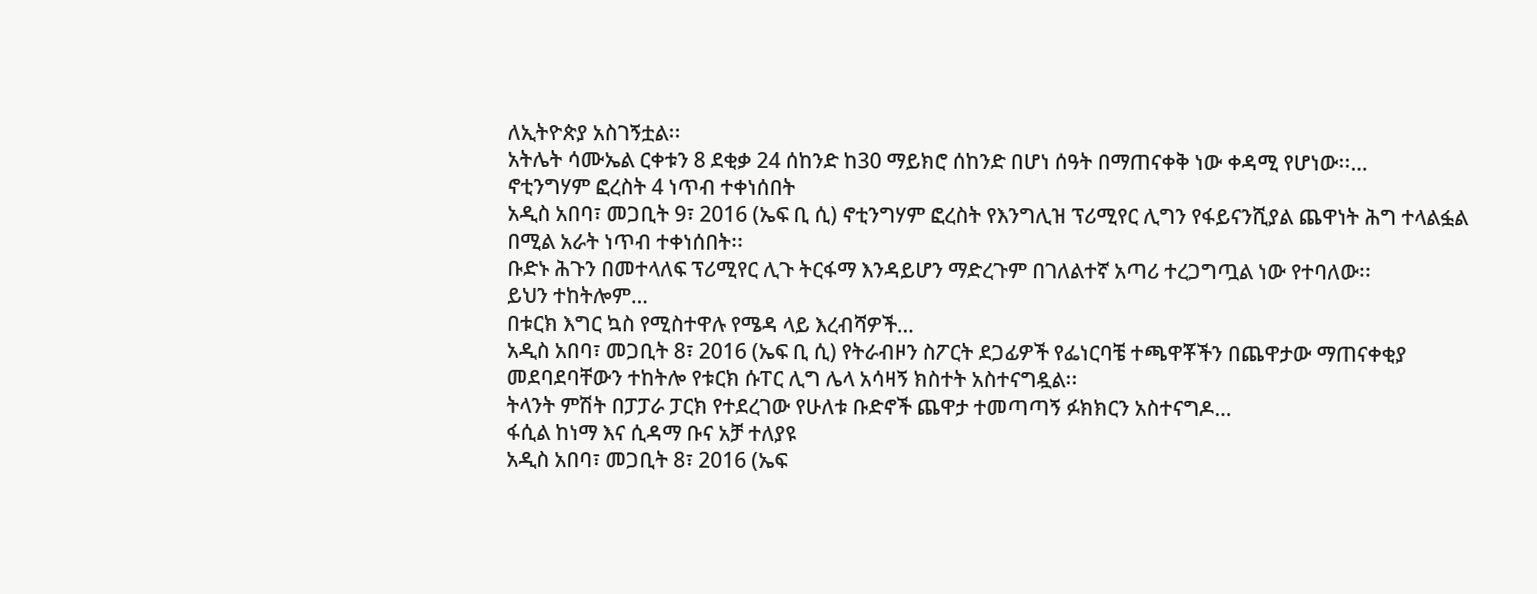ለኢትዮጵያ አስገኝቷል፡፡
አትሌት ሳሙኤል ርቀቱን 8 ደቂቃ 24 ሰከንድ ከ30 ማይክሮ ሰከንድ በሆነ ሰዓት በማጠናቀቅ ነው ቀዳሚ የሆነው፡፡…
ኖቲንግሃም ፎረስት 4 ነጥብ ተቀነሰበት
አዲስ አበባ፣ መጋቢት 9፣ 2016 (ኤፍ ቢ ሲ) ኖቲንግሃም ፎረስት የእንግሊዝ ፕሪሚየር ሊግን የፋይናንሺያል ጨዋነት ሕግ ተላልፏል በሚል አራት ነጥብ ተቀነሰበት፡፡
ቡድኑ ሕጉን በመተላለፍ ፕሪሚየር ሊጉ ትርፋማ እንዳይሆን ማድረጉም በገለልተኛ አጣሪ ተረጋግጧል ነው የተባለው፡፡
ይህን ተከትሎም…
በቱርክ እግር ኳስ የሚስተዋሉ የሜዳ ላይ እረብሻዎች…
አዲስ አበባ፣ መጋቢት 8፣ 2016 (ኤፍ ቢ ሲ) የትራብዞን ስፖርት ደጋፊዎች የፌነርባቼ ተጫዋቾችን በጨዋታው ማጠናቀቂያ መደባደባቸውን ተከትሎ የቱርክ ሱፐር ሊግ ሌላ አሳዛኝ ክስተት አስተናግዷል፡፡
ትላንት ምሽት በፓፓራ ፓርክ የተደረገው የሁለቱ ቡድኖች ጨዋታ ተመጣጣኝ ፉክክርን አስተናግዶ…
ፋሲል ከነማ እና ሲዳማ ቡና አቻ ተለያዩ
አዲስ አበባ፣ መጋቢት 8፣ 2016 (ኤፍ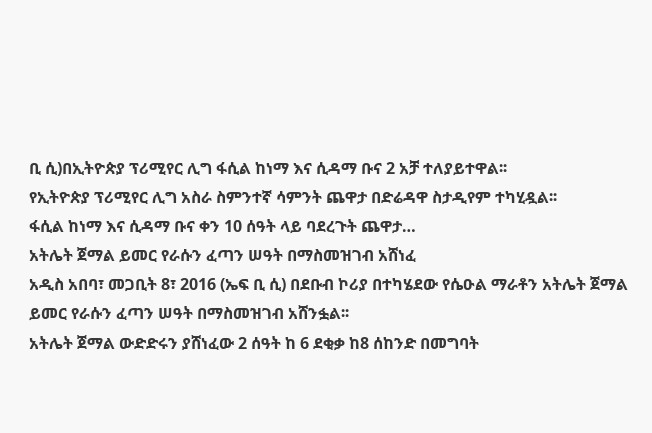ቢ ሲ)በኢትዮጵያ ፕሪሚየር ሊግ ፋሲል ከነማ እና ሲዳማ ቡና 2 አቻ ተለያይተዋል፡፡
የኢትዮጵያ ፕሪሚየር ሊግ አስራ ስምንተኛ ሳምንት ጨዋታ በድሬዳዋ ስታዲየም ተካሂዷል፡፡
ፋሲል ከነማ እና ሲዳማ ቡና ቀን 10 ሰዓት ላይ ባደረጉት ጨዋታ…
አትሌት ጀማል ይመር የራሱን ፈጣን ሠዓት በማስመዝገብ አሸነፈ
አዲስ አበባ፣ መጋቢት 8፣ 2016 (ኤፍ ቢ ሲ) በደቡብ ኮሪያ በተካሄደው የሴዑል ማራቶን አትሌት ጀማል ይመር የራሱን ፈጣን ሠዓት በማስመዝገብ አሸንፏል፡፡
አትሌት ጀማል ውድድሩን ያሸነፈው 2 ሰዓት ከ 6 ደቂቃ ከ8 ሰከንድ በመግባት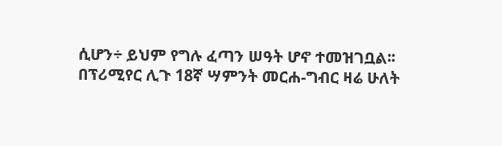ሲሆን÷ ይህም የግሉ ፈጣን ሠዓት ሆኖ ተመዝገቧል፡፡
በፕሪሚየር ሊጉ 18ኛ ሣምንት መርሐ-ግብር ዛሬ ሁለት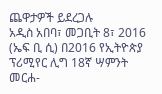ጨዋታዎች ይደረጋሉ
አዲስ አበባ፣ መጋቢት 8፣ 2016 (ኤፍ ቢ ሲ) በ2016 የኢትዮጵያ ፕሪሚየር ሊግ 18ኛ ሣምንት መርሐ-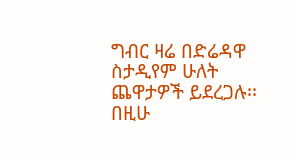ግብር ዛሬ በድሬዳዋ ስታዲየም ሁለት ጨዋታዎች ይደረጋሉ፡፡
በዚሁ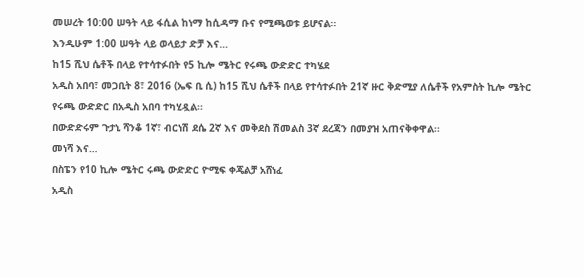መሠረት 10:00 ሠዓት ላይ ፋሲል ከነማ ከሲዳማ ቡና የሚጫወቱ ይሆናል፡፡
እንዲሁም 1:00 ሠዓት ላይ ወላይታ ድቻ እና…
ከ15 ሺህ ሴቶች በላይ የተሳተፉበት የ5 ኪሎ ሜትር የሩጫ ውድድር ተካሄደ
አዲስ አበባ፣ መጋቢት 8፣ 2016 (ኤፍ ቢ ሲ) ከ15 ሺህ ሴቶች በላይ የተሳተፉበት 21ኛ ዙር ቅድሚያ ለሴቶች የአምስት ኪሎ ሜትር የሩጫ ውድድር በአዲስ አበባ ተካሂዷል፡፡
በውድድሩም ጉታኒ ሻንቆ 1ኛ፣ ብርነሽ ደሴ 2ኛ እና መቅደስ ሽመልስ 3ኛ ደረጃን በመያዝ አጠናቅቀዋል፡፡
መነሻ እና…
በስፔን የ10 ኪሎ ሜትር ሩጫ ውድድር ዮሚፍ ቀጄልቻ አሸነፈ
አዲስ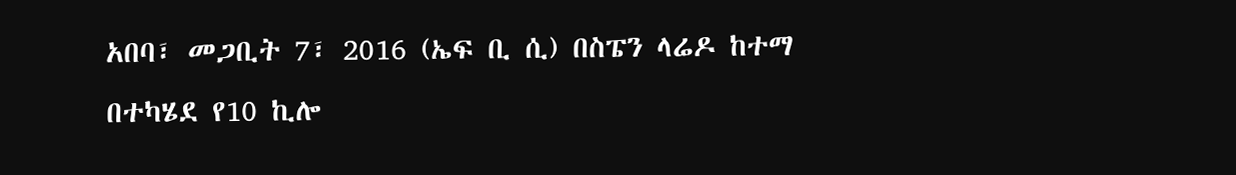አበባ፣ መጋቢት 7፣ 2016 (ኤፍ ቢ ሲ) በስፔን ላሬዶ ከተማ በተካሄደ የ10 ኪሎ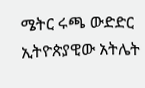ሜትር ሩጫ ውድድር ኢትዮጵያዊው አትሌት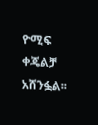ዮሚፍ ቀጄልቻ አሸንፏል፡፡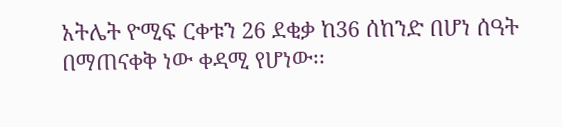አትሌት ዮሚፍ ርቀቱን 26 ደቂቃ ከ36 ሰከንድ በሆነ ሰዓት በማጠናቀቅ ነው ቀዳሚ የሆነው፡፡